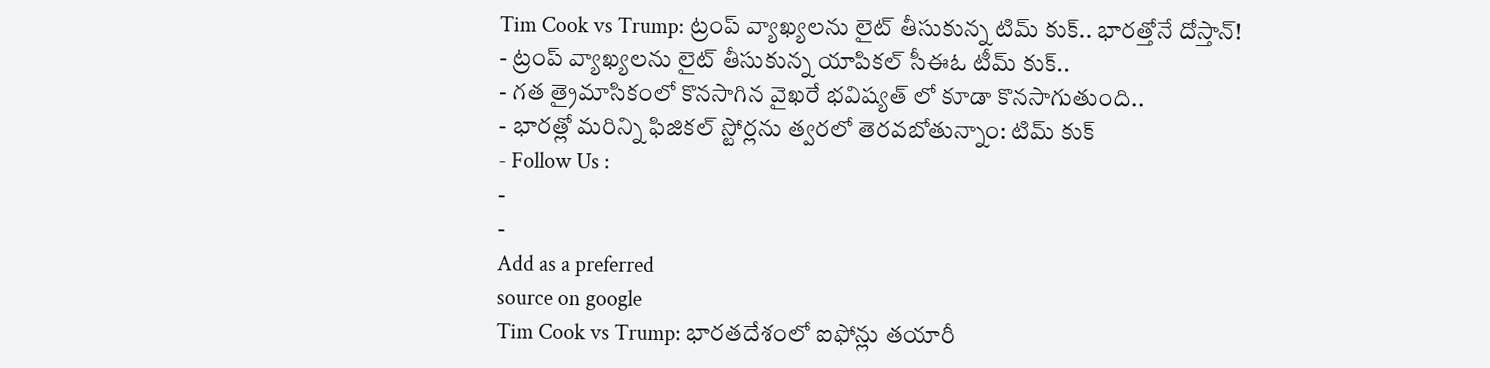Tim Cook vs Trump: ట్రంప్ వ్యాఖ్యలను లైట్ తీసుకున్న టిమ్ కుక్.. భారత్తోనే దోస్తాన్!
- ట్రంప్ వ్యాఖ్యలను లైట్ తీసుకున్న యాపికల్ సీఈఓ టీమ్ కుక్..
- గత త్రైమాసికంలో కొనసాగిన వైఖరే భవిష్యత్ లో కూడా కొనసాగుతుంది..
- భారత్లో మరిన్ని ఫిజికల్ స్టోర్లను త్వరలో తెరవబోతున్నాం: టిమ్ కుక్
- Follow Us :
-
-
Add as a preferred
source on google
Tim Cook vs Trump: భారతదేశంలో ఐఫోన్లు తయారీ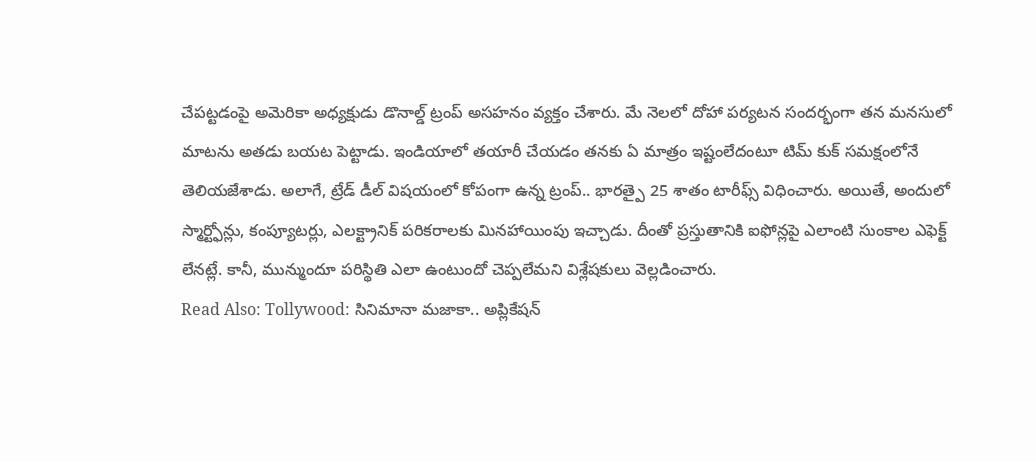చేపట్టడంపై అమెరికా అధ్యక్షుడు డొనాల్డ్ ట్రంప్ అసహనం వ్యక్తం చేశారు. మే నెలలో దోహా పర్యటన సందర్భంగా తన మనసులో మాటను అతడు బయట పెట్టాడు. ఇండియాలో తయారీ చేయడం తనకు ఏ మాత్రం ఇష్టంలేదంటూ టిమ్ కుక్ సమక్షంలోనే తెలియజేశాడు. అలాగే, ట్రేడ్ డీల్ విషయంలో కోపంగా ఉన్న ట్రంప్.. భారత్పై 25 శాతం టారీఫ్స్ విధించారు. అయితే, అందులో స్మార్ట్ఫోన్లు, కంప్యూటర్లు, ఎలక్ట్రానిక్ పరికరాలకు మినహాయింపు ఇచ్చాడు. దీంతో ప్రస్తుతానికి ఐఫోన్లపై ఎలాంటి సుంకాల ఎఫెక్ట్ లేనట్లే. కానీ, మున్ముందూ పరిస్థితి ఎలా ఉంటుందో చెప్పలేమని విశ్లేషకులు వెల్లడించారు.
Read Also: Tollywood: సినిమానా మజాకా.. అప్లికేషన్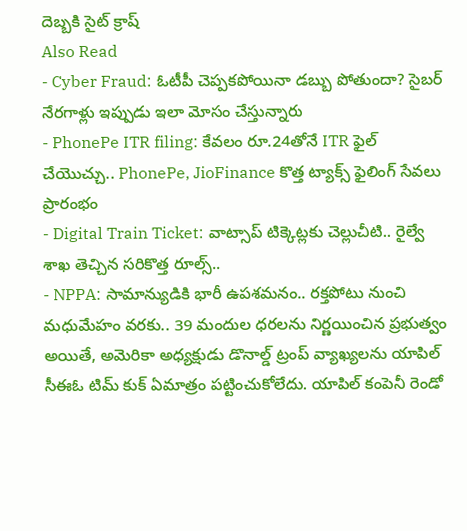దెబ్బకి సైట్ క్రాష్
Also Read
- Cyber Fraud: ఓటీపీ చెప్పకపోయినా డబ్బు పోతుందా? సైబర్ నేరగాళ్లు ఇప్పుడు ఇలా మోసం చేస్తున్నారు
- PhonePe ITR filing: కేవలం రూ.24తోనే ITR ఫైల్ చేయొచ్చు.. PhonePe, JioFinance కొత్త ట్యాక్స్ ఫైలింగ్ సేవలు ప్రారంభం
- Digital Train Ticket: వాట్సాప్ టిక్కెట్లకు చెల్లుచీటి.. రైల్వే శాఖ తెచ్చిన సరికొత్త రూల్స్..
- NPPA: సామాన్యుడికి భారీ ఉపశమనం.. రక్తపోటు నుంచి మధుమేహం వరకు.. 39 మందుల ధరలను నిర్ణయించిన ప్రభుత్వం
అయితే, అమెరికా అధ్యక్షుడు డొనాల్డ్ ట్రంప్ వ్యాఖ్యలను యాపిల్ సీఈఓ టిమ్ కుక్ ఏమాత్రం పట్టించుకోలేదు. యాపిల్ కంపెనీ రెండో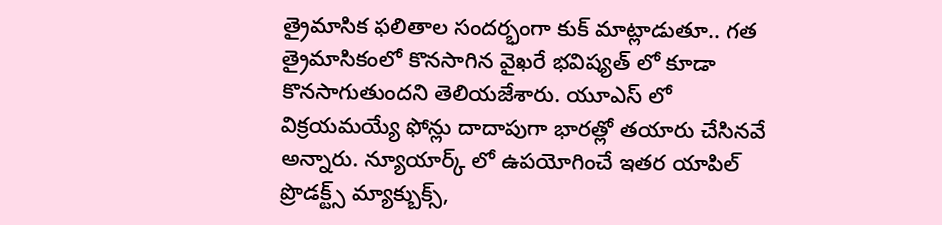త్రైమాసిక ఫలితాల సందర్భంగా కుక్ మాట్లాడుతూ.. గత త్రైమాసికంలో కొనసాగిన వైఖరే భవిష్యత్ లో కూడా కొనసాగుతుందని తెలియజేశారు. యూఎస్ లో విక్రయమయ్యే ఫోన్లు దాదాపుగా భారత్లో తయారు చేసినవే అన్నారు. న్యూయార్క్ లో ఉపయోగించే ఇతర యాపిల్ ప్రొడక్ట్స్ మ్యాక్బుక్స్,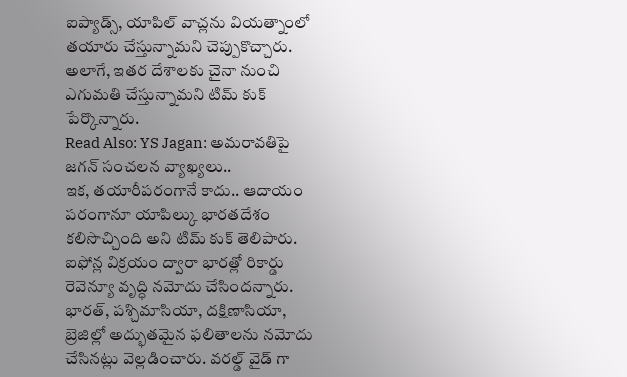ఐప్యాడ్స్, యాపిల్ వాచ్లను వియత్నాంలో తయారు చేస్తున్నామని చెప్పుకొచ్చారు. అలాగే, ఇతర దేశాలకు చైనా నుంచి ఎగుమతి చేస్తున్నామని టిమ్ కుక్ పేర్కొన్నారు.
Read Also: YS Jagan: అమరావతిపై జగన్ సంచలన వ్యాఖ్యలు..
ఇక, తయారీపరంగానే కాదు.. ఆదాయం పరంగానూ యాపిల్కు భారతదేశం కలిసొచ్చింది అని టిమ్ కుక్ తెలిపారు. ఐఫోన్ల విక్రయం ద్వారా భారత్లో రికార్డు రెవెన్యూ వృద్ధి నమోదు చేసిందన్నారు. భారత్, పశ్చిమాసియా, దక్షిణాసియా, బ్రెజిల్లో అద్భుతమైన ఫలితాలను నమోదు చేసినట్లు వెల్లడించారు. వరల్డ్ వైడ్ గా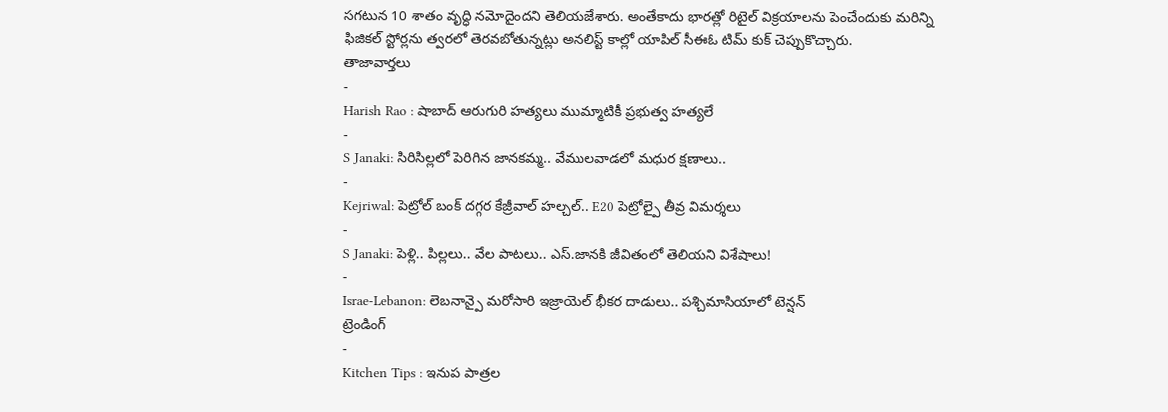సగటున 10 శాతం వృద్ధి నమోదైందని తెలియజేశారు. అంతేకాదు భారత్లో రిటైల్ విక్రయాలను పెంచేందుకు మరిన్ని ఫిజికల్ స్టోర్లను త్వరలో తెరవబోతున్నట్లు అనలిస్ట్ కాల్లో యాపిల్ సీఈఓ టిమ్ కుక్ చెప్పుకొచ్చారు.
తాజావార్తలు
-
Harish Rao : షాబాద్ ఆరుగురి హత్యలు ముమ్మాటికీ ప్రభుత్వ హత్యలే
-
S Janaki: సిరిసిల్లలో పెరిగిన జానకమ్మ.. వేములవాడలో మధుర క్షణాలు..
-
Kejriwal: పెట్రోల్ బంక్ దగ్గర కేజ్రీవాల్ హల్చల్.. E20 పెట్రోల్పై తీవ్ర విమర్శలు
-
S Janaki: పెళ్లి.. పిల్లలు.. వేల పాటలు.. ఎస్.జానకి జీవితంలో తెలియని విశేషాలు!
-
Israe-Lebanon: లెబనాన్పై మరోసారి ఇజ్రాయెల్ భీకర దాడులు.. పశ్చిమాసియాలో టెన్షన్
ట్రెండింగ్
-
Kitchen Tips : ఇనుప పాత్రల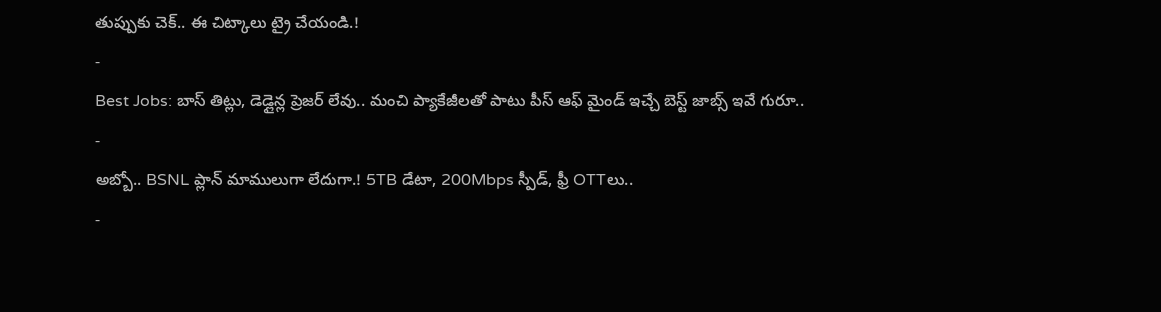తుప్పుకు చెక్.. ఈ చిట్కాలు ట్రై చేయండి.!
-
Best Jobs: బాస్ తిట్లు, డెడ్లైన్ల ప్రెజర్ లేవు.. మంచి ప్యాకేజీలతో పాటు పీస్ ఆఫ్ మైండ్ ఇచ్చే బెస్ట్ జాబ్స్ ఇవే గురూ..
-
అబ్బో.. BSNL ప్లాన్ మాములుగా లేదుగా.! 5TB డేటా, 200Mbps స్పీడ్, ఫ్రీ OTTలు..
-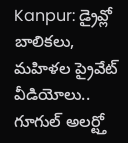Kanpur: డ్రైవ్లో బాలికలు, మహిళల ప్రైవేట్ వీడియోలు.. గూగుల్ అలర్ట్తో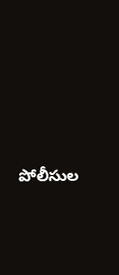పోలీసుల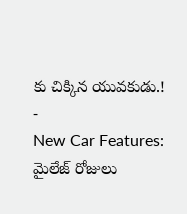కు చిక్కిన యువకుడు.!
-
New Car Features: మైలేజ్ రోజులు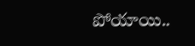పోయాయి..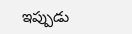ఇప్పుడు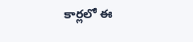కార్లలో ఈ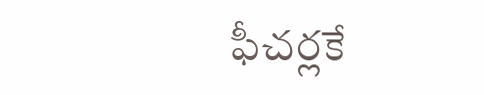ఫీచర్లకే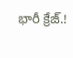భారీ క్రేజ్.!